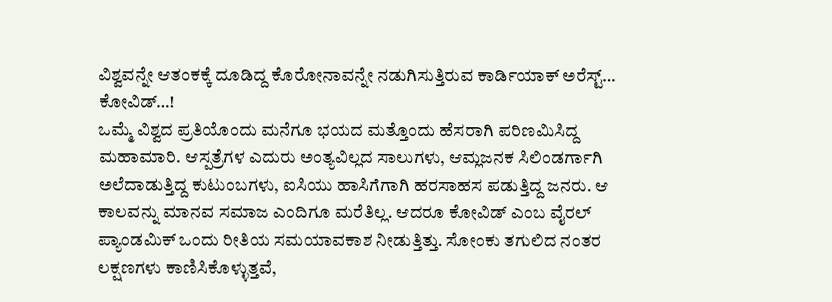ವಿಶ್ವವನ್ನೇ ಆತಂಕಕ್ಕೆ ದೂಡಿದ್ದ ಕೊರೋನಾವನ್ನೇ ನಡುಗಿಸುತ್ತಿರುವ ಕಾರ್ಡಿಯಾಕ್ ಅರೆಸ್ಟ್…
ಕೋವಿಡ್…!
ಒಮ್ಮೆ ವಿಶ್ವದ ಪ್ರತಿಯೊಂದು ಮನೆಗೂ ಭಯದ ಮತ್ತೊಂದು ಹೆಸರಾಗಿ ಪರಿಣಮಿಸಿದ್ದ ಮಹಾಮಾರಿ. ಆಸ್ಪತ್ರೆಗಳ ಎದುರು ಅಂತ್ಯವಿಲ್ಲದ ಸಾಲುಗಳು, ಆಮ್ಲಜನಕ ಸಿಲಿಂಡರ್ಗಾಗಿ ಅಲೆದಾಡುತ್ತಿದ್ದ ಕುಟುಂಬಗಳು, ಐಸಿಯು ಹಾಸಿಗೆಗಾಗಿ ಹರಸಾಹಸ ಪಡುತ್ತಿದ್ದ ಜನರು. ಆ ಕಾಲವನ್ನು ಮಾನವ ಸಮಾಜ ಎಂದಿಗೂ ಮರೆತಿಲ್ಲ. ಆದರೂ ಕೋವಿಡ್ ಎಂಬ ವೈರಲ್ ಪ್ಯಾಂಡಮಿಕ್ ಒಂದು ರೀತಿಯ ಸಮಯಾವಕಾಶ ನೀಡುತ್ತಿತ್ತು. ಸೋಂಕು ತಗುಲಿದ ನಂತರ ಲಕ್ಷಣಗಳು ಕಾಣಿಸಿಕೊಳ್ಳುತ್ತವೆ,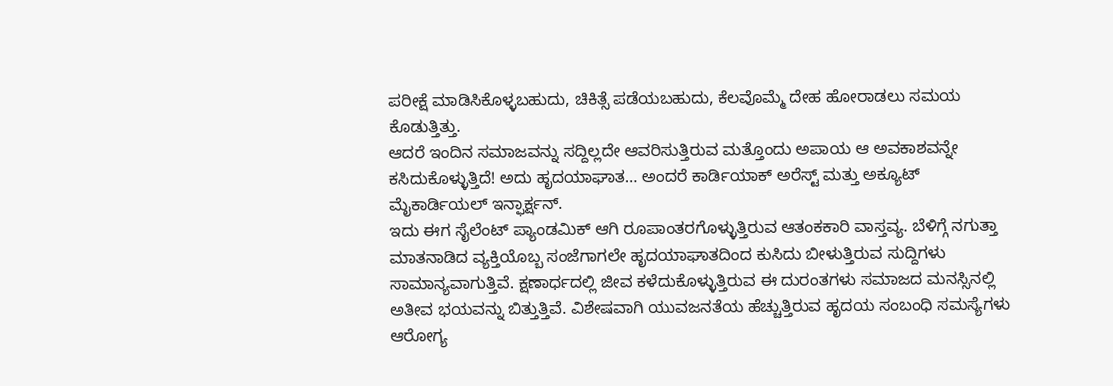ಪರೀಕ್ಷೆ ಮಾಡಿಸಿಕೊಳ್ಳಬಹುದು, ಚಿಕಿತ್ಸೆ ಪಡೆಯಬಹುದು, ಕೆಲವೊಮ್ಮೆ ದೇಹ ಹೋರಾಡಲು ಸಮಯ ಕೊಡುತ್ತಿತ್ತು.
ಆದರೆ ಇಂದಿನ ಸಮಾಜವನ್ನು ಸದ್ದಿಲ್ಲದೇ ಆವರಿಸುತ್ತಿರುವ ಮತ್ತೊಂದು ಅಪಾಯ ಆ ಅವಕಾಶವನ್ನೇ ಕಸಿದುಕೊಳ್ಳುತ್ತಿದೆ! ಅದು ಹೃದಯಾಘಾತ… ಅಂದರೆ ಕಾರ್ಡಿಯಾಕ್ ಅರೆಸ್ಟ್ ಮತ್ತು ಅಕ್ಯೂಟ್ ಮೈಕಾರ್ಡಿಯಲ್ ಇನ್ಫಾರ್ಕ್ಷನ್.
ಇದು ಈಗ ಸೈಲೆಂಟ್ ಪ್ಯಾಂಡಮಿಕ್ ಆಗಿ ರೂಪಾಂತರಗೊಳ್ಳುತ್ತಿರುವ ಆತಂಕಕಾರಿ ವಾಸ್ತವ್ಯ. ಬೆಳಿಗ್ಗೆ ನಗುತ್ತಾ ಮಾತನಾಡಿದ ವ್ಯಕ್ತಿಯೊಬ್ಬ ಸಂಜೆಗಾಗಲೇ ಹೃದಯಾಘಾತದಿಂದ ಕುಸಿದು ಬೀಳುತ್ತಿರುವ ಸುದ್ದಿಗಳು ಸಾಮಾನ್ಯವಾಗುತ್ತಿವೆ. ಕ್ಷಣಾರ್ಧದಲ್ಲಿ ಜೀವ ಕಳೆದುಕೊಳ್ಳುತ್ತಿರುವ ಈ ದುರಂತಗಳು ಸಮಾಜದ ಮನಸ್ಸಿನಲ್ಲಿ ಅತೀವ ಭಯವನ್ನು ಬಿತ್ತುತ್ತಿವೆ. ವಿಶೇಷವಾಗಿ ಯುವಜನತೆಯ ಹೆಚ್ಚುತ್ತಿರುವ ಹೃದಯ ಸಂಬಂಧಿ ಸಮಸ್ಯೆಗಳು ಆರೋಗ್ಯ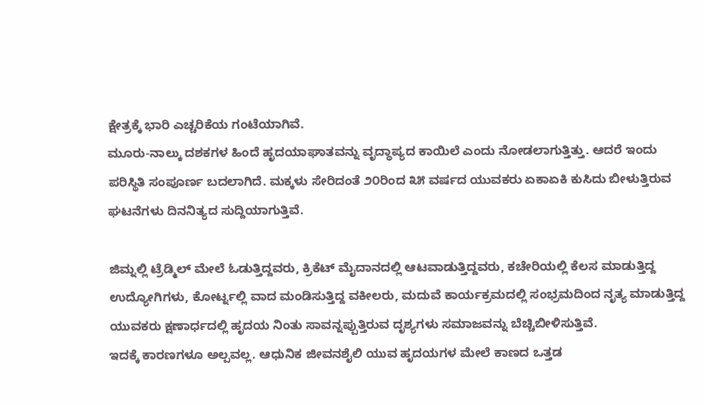ಕ್ಷೇತ್ರಕ್ಕೆ ಭಾರಿ ಎಚ್ಚರಿಕೆಯ ಗಂಟೆಯಾಗಿವೆ.
ಮೂರು-ನಾಲ್ಕು ದಶಕಗಳ ಹಿಂದೆ ಹೃದಯಾಘಾತವನ್ನು ವೃದ್ಧಾಪ್ಯದ ಕಾಯಿಲೆ ಎಂದು ನೋಡಲಾಗುತ್ತಿತ್ತು. ಆದರೆ ಇಂದು ಪರಿಸ್ಥಿತಿ ಸಂಪೂರ್ಣ ಬದಲಾಗಿದೆ. ಮಕ್ಕಳು ಸೇರಿದಂತೆ ೨೦ರಿಂದ ೩೫ ವರ್ಷದ ಯುವಕರು ಏಕಾಏಕಿ ಕುಸಿದು ಬೀಳುತ್ತಿರುವ ಘಟನೆಗಳು ದಿನನಿತ್ಯದ ಸುದ್ದಿಯಾಗುತ್ತಿವೆ.

ಜಿಮ್ನಲ್ಲಿ ಟ್ರೆಡ್ಮಿಲ್ ಮೇಲೆ ಓಡುತ್ತಿದ್ದವರು, ಕ್ರಿಕೆಟ್ ಮೈದಾನದಲ್ಲಿ ಆಟವಾಡುತ್ತಿದ್ದವರು, ಕಚೇರಿಯಲ್ಲಿ ಕೆಲಸ ಮಾಡುತ್ತಿದ್ದ ಉದ್ಯೋಗಿಗಳು, ಕೋರ್ಟ್ನಲ್ಲಿ ವಾದ ಮಂಡಿಸುತ್ತಿದ್ದ ವಕೀಲರು, ಮದುವೆ ಕಾರ್ಯಕ್ರಮದಲ್ಲಿ ಸಂಭ್ರಮದಿಂದ ನೃತ್ಯ ಮಾಡುತ್ತಿದ್ದ ಯುವಕರು ಕ್ಷಣಾರ್ಧದಲ್ಲಿ ಹೃದಯ ನಿಂತು ಸಾವನ್ನಪ್ಪುತ್ತಿರುವ ದೃಶ್ಯಗಳು ಸಮಾಜವನ್ನು ಬೆಚ್ಚಿಬೀಳಿಸುತ್ತಿವೆ.
ಇದಕ್ಕೆ ಕಾರಣಗಳೂ ಅಲ್ಪವಲ್ಲ. ಆಧುನಿಕ ಜೀವನಶೈಲಿ ಯುವ ಹೃದಯಗಳ ಮೇಲೆ ಕಾಣದ ಒತ್ತಡ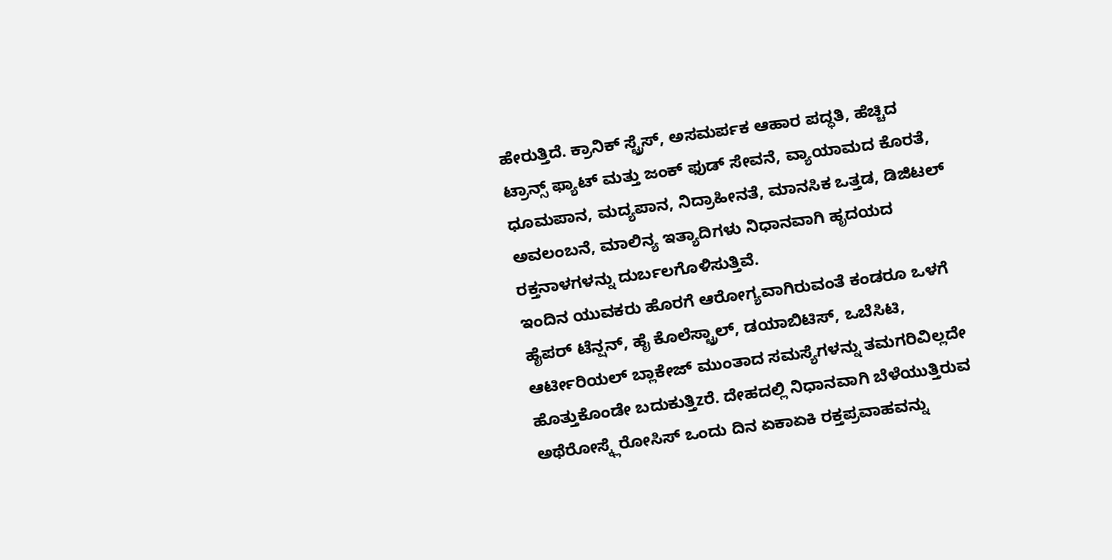ಹೇರುತ್ತಿದೆ. ಕ್ರಾನಿಕ್ ಸ್ಟ್ರೆಸ್, ಅಸಮರ್ಪಕ ಆಹಾರ ಪದ್ಧತಿ, ಹೆಚ್ಚಿದ ಟ್ರಾನ್ಸ್ ಫ್ಯಾಟ್ ಮತ್ತು ಜಂಕ್ ಫುಡ್ ಸೇವನೆ, ವ್ಯಾಯಾಮದ ಕೊರತೆ, ಧೂಮಪಾನ, ಮದ್ಯಪಾನ, ನಿದ್ರಾಹೀನತೆ, ಮಾನಸಿಕ ಒತ್ತಡ, ಡಿಜಿಟಲ್ ಅವಲಂಬನೆ, ಮಾಲಿನ್ಯ ಇತ್ಯಾದಿಗಳು ನಿಧಾನವಾಗಿ ಹೃದಯದ ರಕ್ತನಾಳಗಳನ್ನು ದುರ್ಬಲಗೊಳಿಸುತ್ತಿವೆ.
ಇಂದಿನ ಯುವಕರು ಹೊರಗೆ ಆರೋಗ್ಯವಾಗಿರುವಂತೆ ಕಂಡರೂ ಒಳಗೆ ಹೈಪರ್ ಟೆನ್ಷನ್, ಹೈ ಕೊಲೆಸ್ಟ್ರಾಲ್, ಡಯಾಬಿಟಿಸ್, ಒಬೆಸಿಟಿ, ಆರ್ಟೀರಿಯಲ್ ಬ್ಲಾಕೇಜ್ ಮುಂತಾದ ಸಮಸ್ಯೆಗಳನ್ನು ತಮಗರಿವಿಲ್ಲದೇ ಹೊತ್ತುಕೊಂಡೇ ಬದುಕುತ್ತಿzರೆ. ದೇಹದಲ್ಲಿ ನಿಧಾನವಾಗಿ ಬೆಳೆಯುತ್ತಿರುವ ಅಥೆರೋಸ್ಕ್ಲೆರೋಸಿಸ್ ಒಂದು ದಿನ ಏಕಾಏಕಿ ರಕ್ತಪ್ರವಾಹವನ್ನು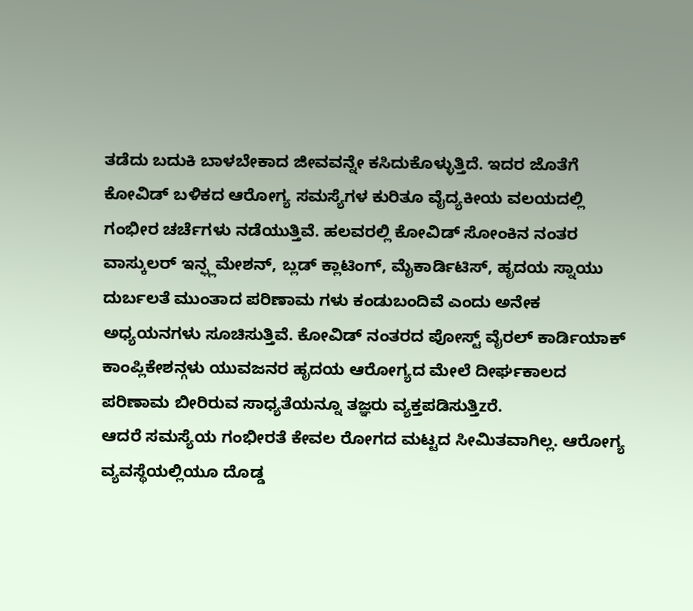ತಡೆದು ಬದುಕಿ ಬಾಳಬೇಕಾದ ಜೀವವನ್ನೇ ಕಸಿದುಕೊಳ್ಳುತ್ತಿದೆ. ಇದರ ಜೊತೆಗೆ ಕೋವಿಡ್ ಬಳಿಕದ ಆರೋಗ್ಯ ಸಮಸ್ಯೆಗಳ ಕುರಿತೂ ವೈದ್ಯಕೀಯ ವಲಯದಲ್ಲಿ ಗಂಭೀರ ಚರ್ಚೆಗಳು ನಡೆಯುತ್ತಿವೆ. ಹಲವರಲ್ಲಿ ಕೋವಿಡ್ ಸೋಂಕಿನ ನಂತರ ವಾಸ್ಕುಲರ್ ಇನ್ಫ್ಲಮೇಶನ್, ಬ್ಲಡ್ ಕ್ಲಾಟಿಂಗ್, ಮೈಕಾರ್ಡಿಟಿಸ್, ಹೃದಯ ಸ್ನಾಯು ದುರ್ಬಲತೆ ಮುಂತಾದ ಪರಿಣಾಮ ಗಳು ಕಂಡುಬಂದಿವೆ ಎಂದು ಅನೇಕ ಅಧ್ಯಯನಗಳು ಸೂಚಿಸುತ್ತಿವೆ. ಕೋವಿಡ್ ನಂತರದ ಪೋಸ್ಟ್ ವೈರಲ್ ಕಾರ್ಡಿಯಾಕ್ ಕಾಂಪ್ಲಿಕೇಶನ್ಗಳು ಯುವಜನರ ಹೃದಯ ಆರೋಗ್ಯದ ಮೇಲೆ ದೀರ್ಘಕಾಲದ ಪರಿಣಾಮ ಬೀರಿರುವ ಸಾಧ್ಯತೆಯನ್ನೂ ತಜ್ಞರು ವ್ಯಕ್ತಪಡಿಸುತ್ತಿzರೆ.
ಆದರೆ ಸಮಸ್ಯೆಯ ಗಂಭೀರತೆ ಕೇವಲ ರೋಗದ ಮಟ್ಟದ ಸೀಮಿತವಾಗಿಲ್ಲ. ಆರೋಗ್ಯ ವ್ಯವಸ್ಥೆಯಲ್ಲಿಯೂ ದೊಡ್ಡ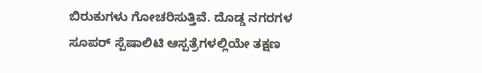ಬಿರುಕುಗಳು ಗೋಚರಿಸುತ್ತಿವೆ. ದೊಡ್ಡ ನಗರಗಳ ಸೂಪರ್ ಸ್ಪೆಷಾಲಿಟಿ ಆಸ್ಪತ್ರೆಗಳಲ್ಲಿಯೇ ತಕ್ಷಣ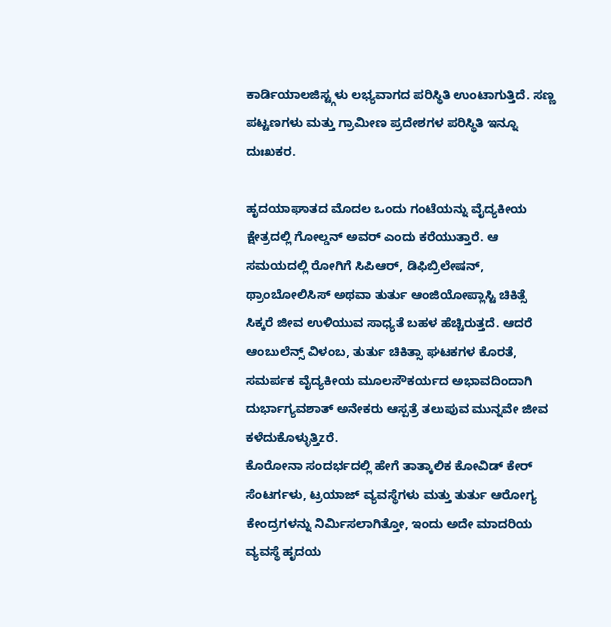ಕಾರ್ಡಿಯಾಲಜಿಸ್ಟ್ಗಳು ಲಭ್ಯವಾಗದ ಪರಿಸ್ಥಿತಿ ಉಂಟಾಗುತ್ತಿದೆ. ಸಣ್ಣ ಪಟ್ಟಣಗಳು ಮತ್ತು ಗ್ರಾಮೀಣ ಪ್ರದೇಶಗಳ ಪರಿಸ್ಥಿತಿ ಇನ್ನೂ ದುಃಖಕರ.

ಹೃದಯಾಘಾತದ ಮೊದಲ ಒಂದು ಗಂಟೆಯನ್ನು ವೈದ್ಯಕೀಯ ಕ್ಷೇತ್ರದಲ್ಲಿ ಗೋಲ್ಡನ್ ಅವರ್ ಎಂದು ಕರೆಯುತ್ತಾರೆ. ಆ ಸಮಯದಲ್ಲಿ ರೋಗಿಗೆ ಸಿಪಿಆರ್, ಡಿಫಿಬ್ರಿಲೇಷನ್, ಥ್ರಾಂಬೋಲಿಸಿಸ್ ಅಥವಾ ತುರ್ತು ಆಂಜಿಯೋಪ್ಲಾಸ್ಟಿ ಚಿಕಿತ್ಸೆ ಸಿಕ್ಕರೆ ಜೀವ ಉಳಿಯುವ ಸಾಧ್ಯತೆ ಬಹಳ ಹೆಚ್ಚಿರುತ್ತದೆ. ಆದರೆ ಆಂಬುಲೆನ್ಸ್ ವಿಳಂಬ, ತುರ್ತು ಚಿಕಿತ್ಸಾ ಘಟಕಗಳ ಕೊರತೆ, ಸಮರ್ಪಕ ವೈದ್ಯಕೀಯ ಮೂಲಸೌಕರ್ಯದ ಅಭಾವದಿಂದಾಗಿ ದುರ್ಭಾಗ್ಯವಶಾತ್ ಅನೇಕರು ಆಸ್ಪತ್ರೆ ತಲುಪುವ ಮುನ್ನವೇ ಜೀವ ಕಳೆದುಕೊಳ್ಳುತ್ತಿzರೆ.
ಕೊರೋನಾ ಸಂದರ್ಭದಲ್ಲಿ ಹೇಗೆ ತಾತ್ಕಾಲಿಕ ಕೋವಿಡ್ ಕೇರ್ ಸೆಂಟರ್ಗಳು, ಟ್ರಯಾಜ್ ವ್ಯವಸ್ಥೆಗಳು ಮತ್ತು ತುರ್ತು ಆರೋಗ್ಯ ಕೇಂದ್ರಗಳನ್ನು ನಿರ್ಮಿಸಲಾಗಿತ್ತೋ, ಇಂದು ಅದೇ ಮಾದರಿಯ ವ್ಯವಸ್ಥೆ ಹೃದಯ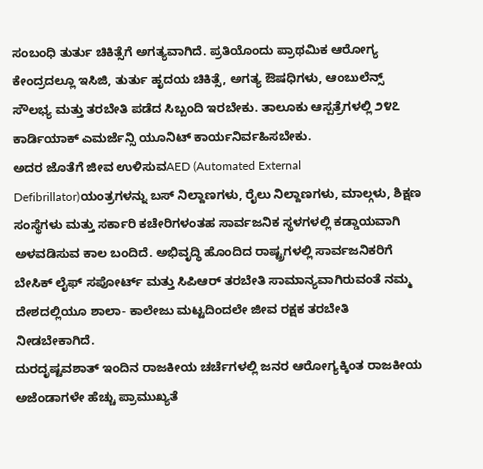ಸಂಬಂಧಿ ತುರ್ತು ಚಿಕಿತ್ಸೆಗೆ ಅಗತ್ಯವಾಗಿದೆ. ಪ್ರತಿಯೊಂದು ಪ್ರಾಥಮಿಕ ಆರೋಗ್ಯ ಕೇಂದ್ರದಲ್ಲೂ ಇಸಿಜಿ, ತುರ್ತು ಹೃದಯ ಚಿಕಿತ್ಸೆ, ಅಗತ್ಯ ಔಷಧಿಗಳು, ಆಂಬುಲೆನ್ಸ್ ಸೌಲಭ್ಯ ಮತ್ತು ತರಬೇತಿ ಪಡೆದ ಸಿಬ್ಬಂದಿ ಇರಬೇಕು. ತಾಲೂಕು ಆಸ್ಪತ್ರೆಗಳಲ್ಲಿ ೨೪೭ ಕಾರ್ಡಿಯಾಕ್ ಎಮರ್ಜೆನ್ಸಿ ಯೂನಿಟ್ ಕಾರ್ಯನಿರ್ವಹಿಸಬೇಕು.
ಅದರ ಜೊತೆಗೆ ಜೀವ ಉಳಿಸುವAED (Automated External Defibrillator)ಯಂತ್ರಗಳನ್ನು ಬಸ್ ನಿಲ್ದಾಣಗಳು, ರೈಲು ನಿಲ್ದಾಣಗಳು, ಮಾಲ್ಗಳು, ಶಿಕ್ಷಣ ಸಂಸ್ಥೆಗಳು ಮತ್ತು ಸರ್ಕಾರಿ ಕಚೇರಿಗಳಂತಹ ಸಾರ್ವಜನಿಕ ಸ್ಥಳಗಳಲ್ಲಿ ಕಡ್ಡಾಯವಾಗಿ ಅಳವಡಿಸುವ ಕಾಲ ಬಂದಿದೆ. ಅಭಿವೃದ್ಧಿ ಹೊಂದಿದ ರಾಷ್ಟ್ರಗಳಲ್ಲಿ ಸಾರ್ವಜನಿಕರಿಗೆ ಬೇಸಿಕ್ ಲೈಫ್ ಸಪೋರ್ಟ್ ಮತ್ತು ಸಿಪಿಆರ್ ತರಬೇತಿ ಸಾಮಾನ್ಯವಾಗಿರುವಂತೆ ನಮ್ಮ ದೇಶದಲ್ಲಿಯೂ ಶಾಲಾ- ಕಾಲೇಜು ಮಟ್ಟದಿಂದಲೇ ಜೀವ ರಕ್ಷಕ ತರಬೇತಿ ನೀಡಬೇಕಾಗಿದೆ.
ದುರದೃಷ್ಟವಶಾತ್ ಇಂದಿನ ರಾಜಕೀಯ ಚರ್ಚೆಗಳಲ್ಲಿ ಜನರ ಆರೋಗ್ಯಕ್ಕಿಂತ ರಾಜಕೀಯ ಅಜೆಂಡಾಗಳೇ ಹೆಚ್ಚು ಪ್ರಾಮುಖ್ಯತೆ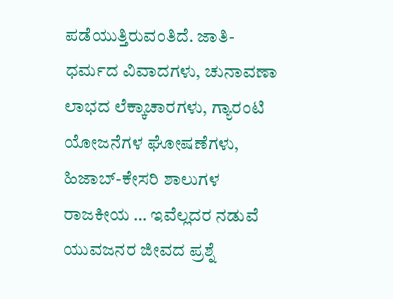ಪಡೆಯುತ್ತಿರುವಂತಿದೆ. ಜಾತಿ-ಧರ್ಮದ ವಿವಾದಗಳು, ಚುನಾವಣಾ ಲಾಭದ ಲೆಕ್ಕಾಚಾರಗಳು, ಗ್ಯಾರಂಟಿ ಯೋಜನೆಗಳ ಘೋಷಣೆಗಳು, ಹಿಜಾಬ್-ಕೇಸರಿ ಶಾಲುಗಳ ರಾಜಕೀಯ … ಇವೆಲ್ಲದರ ನಡುವೆ ಯುವಜನರ ಜೀವದ ಪ್ರಶ್ನೆ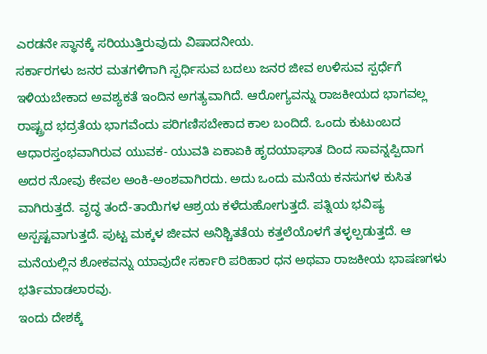ಎರಡನೇ ಸ್ಥಾನಕ್ಕೆ ಸರಿಯುತ್ತಿರುವುದು ವಿಷಾದನೀಯ.
ಸರ್ಕಾರಗಳು ಜನರ ಮತಗಳಿಗಾಗಿ ಸ್ಪರ್ಧಿಸುವ ಬದಲು ಜನರ ಜೀವ ಉಳಿಸುವ ಸ್ಪರ್ಧೆಗೆ ಇಳಿಯಬೇಕಾದ ಅವಶ್ಯಕತೆ ಇಂದಿನ ಅಗತ್ಯವಾಗಿದೆ. ಆರೋಗ್ಯವನ್ನು ರಾಜಕೀಯದ ಭಾಗವಲ್ಲ ರಾಷ್ಟ್ರದ ಭದ್ರತೆಯ ಭಾಗವೆಂದು ಪರಿಗಣಿಸಬೇಕಾದ ಕಾಲ ಬಂದಿದೆ. ಒಂದು ಕುಟುಂಬದ ಆಧಾರಸ್ತಂಭವಾಗಿರುವ ಯುವಕ- ಯುವತಿ ಏಕಾಏಕಿ ಹೃದಯಾಘಾತ ದಿಂದ ಸಾವನ್ನಪ್ಪಿದಾಗ ಅದರ ನೋವು ಕೇವಲ ಅಂಕಿ-ಅಂಶವಾಗಿರದು. ಅದು ಒಂದು ಮನೆಯ ಕನಸುಗಳ ಕುಸಿತ ವಾಗಿರುತ್ತದೆ. ವೃದ್ಧ ತಂದೆ-ತಾಯಿಗಳ ಆಶ್ರಯ ಕಳೆದುಹೋಗುತ್ತದೆ. ಪತ್ನಿಯ ಭವಿಷ್ಯ ಅಸ್ಪಷ್ಟವಾಗುತ್ತದೆ. ಪುಟ್ಟ ಮಕ್ಕಳ ಜೀವನ ಅನಿಶ್ಚಿತತೆಯ ಕತ್ತಲೆಯೊಳಗೆ ತಳ್ಳಲ್ಪಡುತ್ತದೆ. ಆ ಮನೆಯಲ್ಲಿನ ಶೋಕವನ್ನು ಯಾವುದೇ ಸರ್ಕಾರಿ ಪರಿಹಾರ ಧನ ಅಥವಾ ರಾಜಕೀಯ ಭಾಷಣಗಳು ಭರ್ತಿಮಾಡಲಾರವು.
ಇಂದು ದೇಶಕ್ಕೆ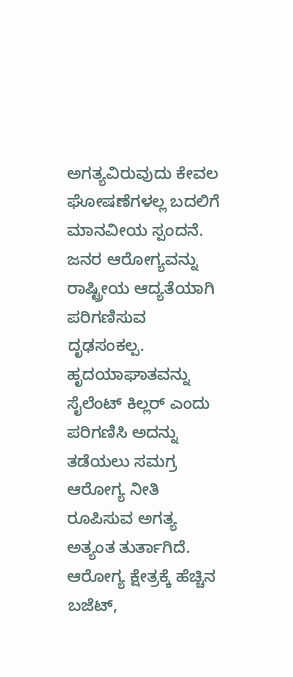ಅಗತ್ಯವಿರುವುದು ಕೇವಲ ಘೋಷಣೆಗಳಲ್ಲ ಬದಲಿಗೆ ಮಾನವೀಯ ಸ್ಪಂದನೆ. ಜನರ ಆರೋಗ್ಯವನ್ನು ರಾಷ್ಟ್ರೀಯ ಆದ್ಯತೆಯಾಗಿ ಪರಿಗಣಿಸುವ ದೃಢಸಂಕಲ್ಪ. ಹೃದಯಾಘಾತವನ್ನು ಸೈಲೆಂಟ್ ಕಿಲ್ಲರ್ ಎಂದು ಪರಿಗಣಿಸಿ ಅದನ್ನು ತಡೆಯಲು ಸಮಗ್ರ ಆರೋಗ್ಯ ನೀತಿ ರೂಪಿಸುವ ಅಗತ್ಯ ಅತ್ಯಂತ ತುರ್ತಾಗಿದೆ.
ಆರೋಗ್ಯ ಕ್ಷೇತ್ರಕ್ಕೆ ಹೆಚ್ಚಿನ ಬಜೆಟ್,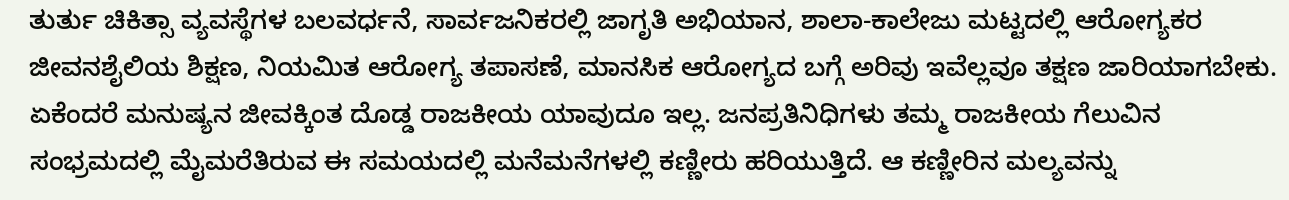ತುರ್ತು ಚಿಕಿತ್ಸಾ ವ್ಯವಸ್ಥೆಗಳ ಬಲವರ್ಧನೆ, ಸಾರ್ವಜನಿಕರಲ್ಲಿ ಜಾಗೃತಿ ಅಭಿಯಾನ, ಶಾಲಾ-ಕಾಲೇಜು ಮಟ್ಟದಲ್ಲಿ ಆರೋಗ್ಯಕರ ಜೀವನಶೈಲಿಯ ಶಿಕ್ಷಣ, ನಿಯಮಿತ ಆರೋಗ್ಯ ತಪಾಸಣೆ, ಮಾನಸಿಕ ಆರೋಗ್ಯದ ಬಗ್ಗೆ ಅರಿವು ಇವೆಲ್ಲವೂ ತಕ್ಷಣ ಜಾರಿಯಾಗಬೇಕು.
ಏಕೆಂದರೆ ಮನುಷ್ಯನ ಜೀವಕ್ಕಿಂತ ದೊಡ್ಡ ರಾಜಕೀಯ ಯಾವುದೂ ಇಲ್ಲ. ಜನಪ್ರತಿನಿಧಿಗಳು ತಮ್ಮ ರಾಜಕೀಯ ಗೆಲುವಿನ ಸಂಭ್ರಮದಲ್ಲಿ ಮೈಮರೆತಿರುವ ಈ ಸಮಯದಲ್ಲಿ ಮನೆಮನೆಗಳಲ್ಲಿ ಕಣ್ಣೀರು ಹರಿಯುತ್ತಿದೆ. ಆ ಕಣ್ಣೀರಿನ ಮಲ್ಯವನ್ನು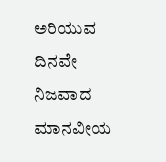ಅರಿಯುವ ದಿನವೇ ನಿಜವಾದ ಮಾನವೀಯ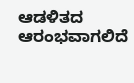ಆಡಳಿತದ ಆರಂಭವಾಗಲಿದೆ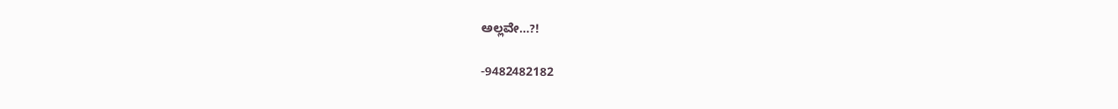ಅಲ್ಲವೇ…?!

-9482482182